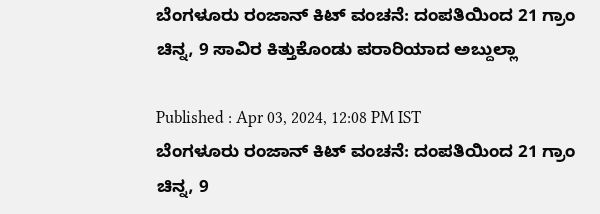ಬೆಂಗಳೂರು ರಂಜಾನ್ ಕಿಟ್ ವಂಚನೆ: ದಂಪತಿಯಿಂದ 21 ಗ್ರಾಂ ಚಿನ್ನ, 9 ಸಾವಿರ ಕಿತ್ತುಕೊಂಡು ಪರಾರಿಯಾದ ಅಬ್ದುಲ್ಲಾ

Published : Apr 03, 2024, 12:08 PM IST
ಬೆಂಗಳೂರು ರಂಜಾನ್ ಕಿಟ್ ವಂಚನೆ: ದಂಪತಿಯಿಂದ 21 ಗ್ರಾಂ ಚಿನ್ನ, 9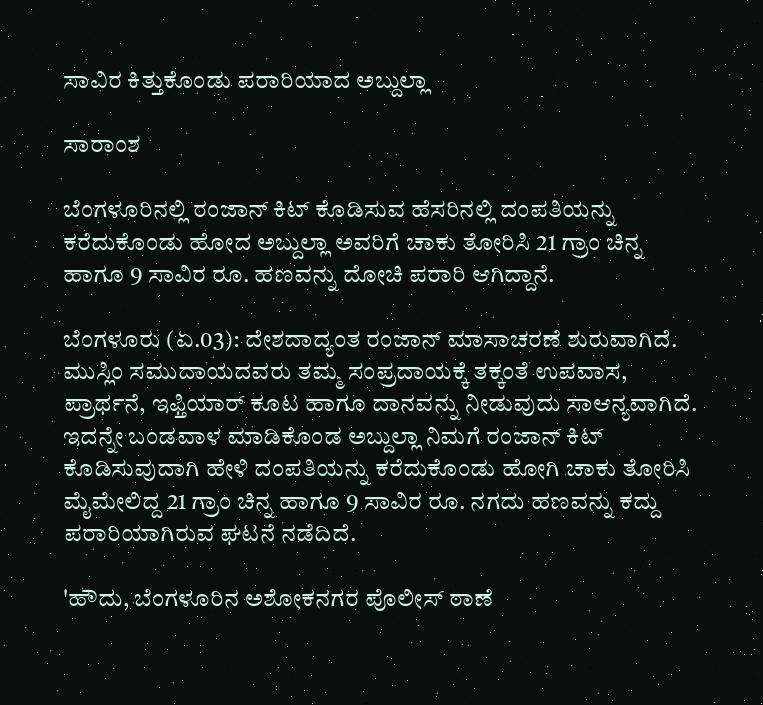ಸಾವಿರ ಕಿತ್ತುಕೊಂಡು ಪರಾರಿಯಾದ ಅಬ್ದುಲ್ಲಾ

ಸಾರಾಂಶ

ಬೆಂಗಳೂರಿನಲ್ಲಿ ರಂಜಾನ್ ಕಿಟ್‌ ಕೊಡಿಸುವ ಹೆಸರಿನಲ್ಲಿ ದಂಪತಿಯನ್ನು ಕರೆದುಕೊಂಡು ಹೋದ ಅಬ್ದುಲ್ಲಾ ಅವರಿಗೆ ಚಾಕು ತೋರಿಸಿ 21 ಗ್ರಾಂ ಚಿನ್ನ ಹಾಗೂ 9 ಸಾವಿರ ರೂ. ಹಣವನ್ನು ದೋಚಿ ಪರಾರಿ ಆಗಿದ್ದಾನೆ.

ಬೆಂಗಳೂರು (ಏ.03): ದೇಶದಾದ್ಯಂತ ರಂಜಾನ್ ಮಾಸಾಚರಣೆ ಶುರುವಾಗಿದೆ. ಮುಸ್ಲಿಂ ಸಮುದಾಯದವರು ತಮ್ಮ ಸಂಪ್ರದಾಯಕ್ಕೆ ತಕ್ಕಂತೆ ಉಪವಾಸ, ಪ್ರಾರ್ಥನೆ, ಇಫ್ತಿಯಾರ್ ಕೂಟ ಹಾಗೂ ದಾನವನ್ನು ನೀಡುವುದು ಸಾಆನ್ಯವಾಗಿದೆ. ಇದನ್ನೇ ಬಂಡವಾಳ ಮಾಡಿಕೊಂಡ ಅಬ್ದುಲ್ಲಾ ನಿಮಗೆ ರಂಜಾನ್ ಕಿಟ್‌ ಕೊಡಿಸುವುದಾಗಿ ಹೇಳಿ ದಂಪತಿಯನ್ನು ಕರೆದುಕೊಂಡು ಹೋಗಿ ಚಾಕು ತೋರಿಸಿ ಮೈಮೇಲಿದ್ದ 21 ಗ್ರಾಂ ಚಿನ್ನ ಹಾಗೂ 9 ಸಾವಿರ ರೂ. ನಗದು ಹಣವನ್ನು ಕದ್ದು ಪರಾರಿಯಾಗಿರುವ ಘಟನೆ ನಡೆದಿದೆ.

'ಹೌದು, ಬೆಂಗಳೂರಿನ ಅಶೋಕನಗರ ಪೊಲೀಸ್ ಠಾಣೆ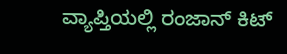ವ್ಯಾಪ್ತಿಯಲ್ಲಿ ರಂಜಾನ್ ಕಿಟ್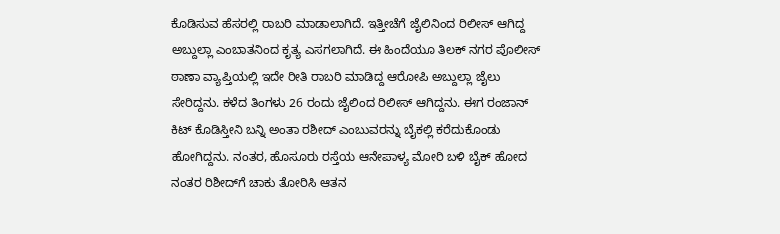ಕೊಡಿಸುವ ಹೆಸರಲ್ಲಿ ರಾಬರಿ ಮಾಡಾಲಾಗಿದೆ. ಇತ್ತೀಚೆಗೆ ಜೈಲಿನಿಂದ ರಿಲೀಸ್ ಆಗಿದ್ದ ಅಬ್ದುಲ್ಲಾ ಎಂಬಾತನಿಂದ ಕೃತ್ಯ ಎಸಗಲಾಗಿದೆ. ಈ ಹಿಂದೆಯೂ ತಿಲಕ್ ನಗರ ಪೊಲೀಸ್ ಠಾಣಾ ವ್ಯಾಪ್ತಿಯಲ್ಲಿ ಇದೇ ರೀತಿ ರಾಬರಿ ಮಾಡಿದ್ದ ಆರೋಪಿ ಅಬ್ದುಲ್ಲಾ ಜೈಲು ಸೇರಿದ್ದನು. ಕಳೆದ ತಿಂಗಳು 26 ರಂದು ಜೈಲಿಂದ ರಿಲೀಸ್ ಆಗಿದ್ದನು. ಈಗ ರಂಜಾನ್ ಕಿಟ್ ಕೊಡಿಸ್ತೀನಿ ಬನ್ನಿ ಅಂತಾ ರಶೀದ್ ಎಂಬುವರನ್ನು ಬೈಕಲ್ಲಿ ಕರೆದುಕೊಂಡು ಹೋಗಿದ್ದನು. ನಂತರ, ಹೊಸೂರು ರಸ್ತೆಯ ಆನೇಪಾಳ್ಯ ಮೋರಿ ಬಳಿ ಬೈಕ್‌ ಹೋದ ನಂತರ ರಿಶೀದ್‌ಗೆ ಚಾಕು ತೋರಿಸಿ ಆತನ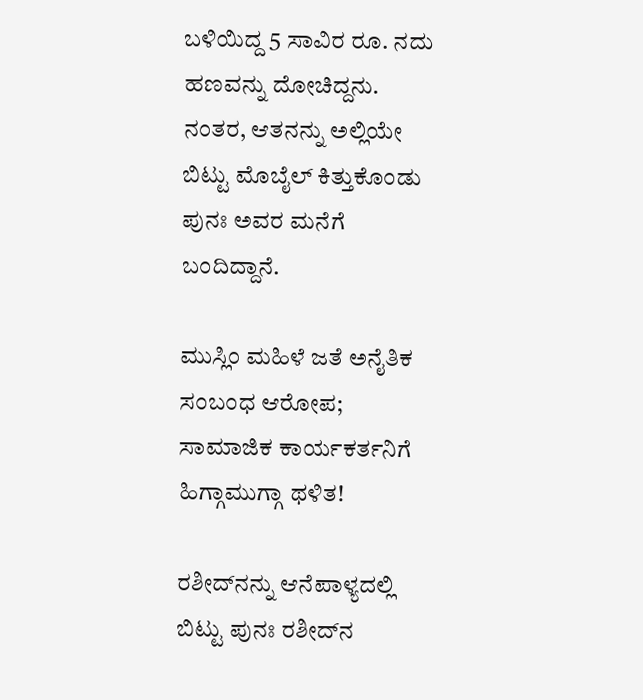ಬಳಿಯಿದ್ದ 5 ಸಾವಿರ ರೂ. ನದು ಹಣವನ್ನು ದೋಚಿದ್ದನು. ನಂತರ, ಆತನನ್ನು ಅಲ್ಲಿಯೇ ಬಿಟ್ಟು ಮೊಬೈಲ್‌ ಕಿತ್ತುಕೊಂಡು ಪುನಃ ಅವರ ಮನೆಗೆ ಬಂದಿದ್ದಾನೆ.

ಮುಸ್ಲಿಂ ಮಹಿಳೆ ಜತೆ ಅನೈತಿಕ ಸಂಬಂಧ ಆರೋಪ; ಸಾಮಾಜಿಕ ಕಾರ್ಯಕರ್ತನಿಗೆ ಹಿಗ್ಗಾಮುಗ್ಗಾ ಥಳಿತ!

ರಶೀದ್‌ನನ್ನು ಆನೆಪಾಳ್ಯದಲ್ಲಿ ಬಿಟ್ಟು ಪುನಃ ರಶೀದ್‌ನ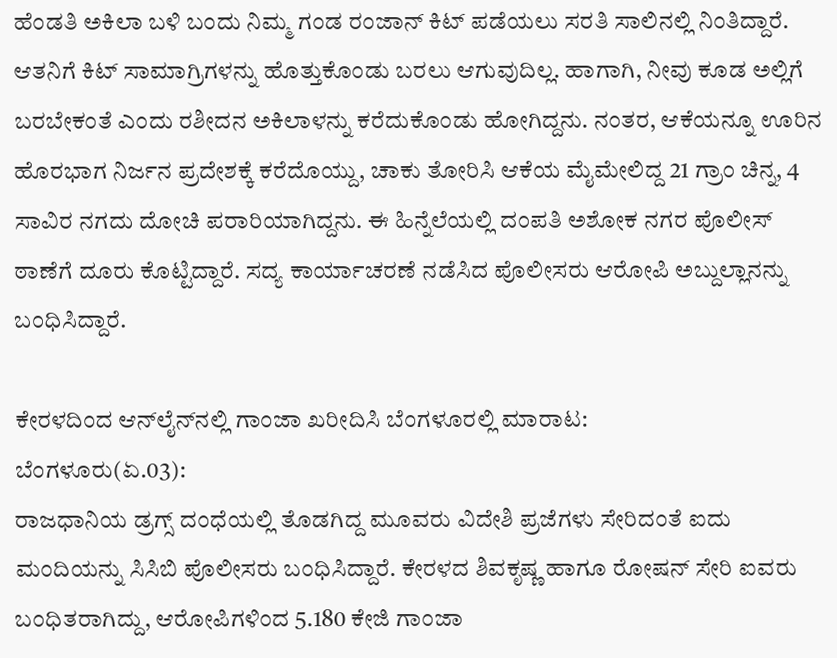ಹೆಂಡತಿ ಅಕಿಲಾ ಬಳಿ ಬಂದು ನಿಮ್ಮ ಗಂಡ ರಂಜಾನ್ ಕಿಟ್‌ ಪಡೆಯಲು ಸರತಿ ಸಾಲಿನಲ್ಲಿ ನಿಂತಿದ್ದಾರೆ. ಆತನಿಗೆ ಕಿಟ್ ಸಾಮಾಗ್ರಿಗಳನ್ನು ಹೊತ್ತುಕೊಂಡು ಬರಲು ಆಗುವುದಿಲ್ಲ. ಹಾಗಾಗಿ, ನೀವು ಕೂಡ ಅಲ್ಲಿಗೆ ಬರಬೇಕಂತೆ ಎಂದು ರಶೀದನ ಅಕಿಲಾಳನ್ನು ಕರೆದುಕೊಂಡು ಹೋಗಿದ್ದನು. ನಂತರ, ಆಕೆಯನ್ನೂ ಊರಿನ ಹೊರಭಾಗ ನಿರ್ಜನ ಪ್ರದೇಶಕ್ಕೆ ಕರೆದೊಯ್ದು, ಚಾಕು ತೋರಿಸಿ ಆಕೆಯ ಮೈಮೇಲಿದ್ದ 21 ಗ್ರಾಂ ಚಿನ್ನ, 4 ಸಾವಿರ ನಗದು ದೋಚಿ ಪರಾರಿಯಾಗಿದ್ದನು. ಈ ಹಿನ್ನೆಲೆಯಲ್ಲಿ ದಂಪತಿ ಅಶೋಕ ನಗರ ಪೊಲೀಸ್ ಠಾಣೆಗೆ ದೂರು ಕೊಟ್ಟಿದ್ದಾರೆ. ಸದ್ಯ ಕಾರ್ಯಾಚರಣೆ ನಡೆಸಿದ ಪೊಲೀಸರು ಆರೋಪಿ ಅಬ್ದುಲ್ಲಾನನ್ನು ಬಂಧಿಸಿದ್ದಾರೆ.

ಕೇರಳದಿಂದ ಆನ್‌ಲೈನ್‌ನಲ್ಲಿ ಗಾಂಜಾ ಖರೀದಿಸಿ ಬೆಂಗಳೂರಲ್ಲಿ ಮಾರಾಟ:
ಬೆಂಗಳೂರು(ಏ.03):
ರಾಜಧಾನಿಯ ಡ್ರಗ್ಸ್ ದಂಧೆಯಲ್ಲಿ ತೊಡಗಿದ್ದ ಮೂವರು ವಿದೇಶಿ ಪ್ರಜೆಗಳು ಸೇರಿದಂತೆ ಐದು ಮಂದಿಯನ್ನು ಸಿಸಿಬಿ ಪೊಲೀಸರು ಬಂಧಿಸಿದ್ದಾರೆ. ಕೇರಳದ ಶಿವಕೃಷ್ಣ ಹಾಗೂ ರೋಷನ್ ಸೇರಿ ಐವರು ಬಂಧಿತರಾಗಿದ್ದು, ಆರೋಪಿಗಳಿಂದ 5.180 ಕೇಜಿ ಗಾಂಜಾ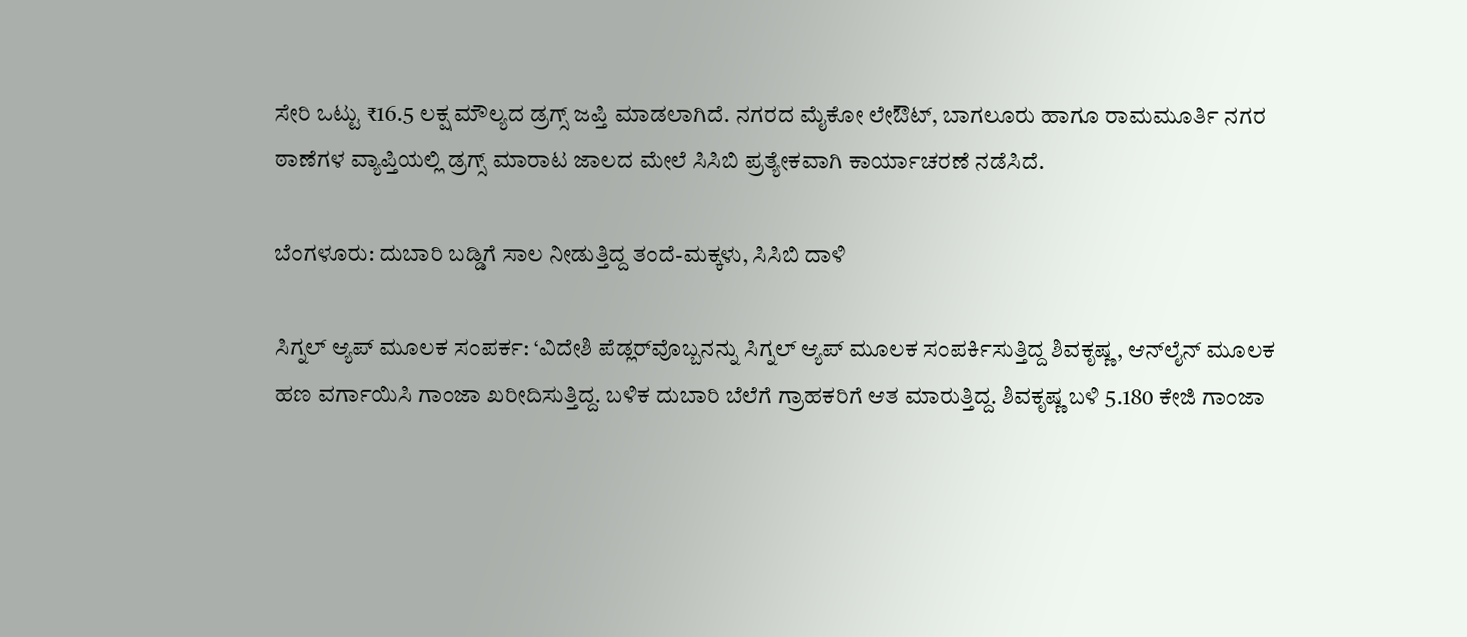ಸೇರಿ ಒಟ್ಟು ₹16.5 ಲಕ್ಷ ಮೌಲ್ಯದ ಡ್ರಗ್ಸ್ ಜಪ್ತಿ ಮಾಡಲಾಗಿದೆ. ನಗರದ ಮೈಕೋ ಲೇಔಟ್‌, ಬಾಗಲೂರು ಹಾಗೂ ರಾಮಮೂರ್ತಿ ನಗರ ಠಾಣೆಗಳ ವ್ಯಾಪ್ತಿಯಲ್ಲಿ ಡ್ರಗ್ಸ್ ಮಾರಾಟ ಜಾಲದ ಮೇಲೆ ಸಿಸಿಬಿ ಪ್ರತ್ಯೇಕವಾಗಿ ಕಾರ್ಯಾಚರಣೆ ನಡೆಸಿದೆ.

ಬೆಂಗಳೂರು: ದುಬಾರಿ ಬಡ್ಡಿಗೆ ಸಾಲ ನೀಡುತ್ತಿದ್ದ ತಂದೆ-ಮಕ್ಕಳು, ಸಿಸಿಬಿ ದಾಳಿ

ಸಿಗ್ನಲ್ ಆ್ಯಪ್ ಮೂಲಕ ಸಂಪರ್ಕ: ‘ವಿದೇಶಿ ಪೆಡ್ಲರ್‌ವೊಬ್ಬನನ್ನು ಸಿಗ್ನಲ್ ಆ್ಯಪ್ ಮೂಲಕ ಸಂಪರ್ಕಿಸುತ್ತಿದ್ದ ಶಿವಕೃಷ್ಣ, ಆನ್‌ಲೈನ್ ಮೂಲಕ ಹಣ ವರ್ಗಾಯಿಸಿ ಗಾಂಜಾ ಖರೀದಿಸುತ್ತಿದ್ದ. ಬಳಿಕ ದುಬಾರಿ ಬೆಲೆಗೆ ಗ್ರಾಹಕರಿಗೆ ಆತ ಮಾರುತ್ತಿದ್ದ. ಶಿವಕೃಷ್ಣ ಬಳಿ 5.180 ಕೇಜಿ ಗಾಂಜಾ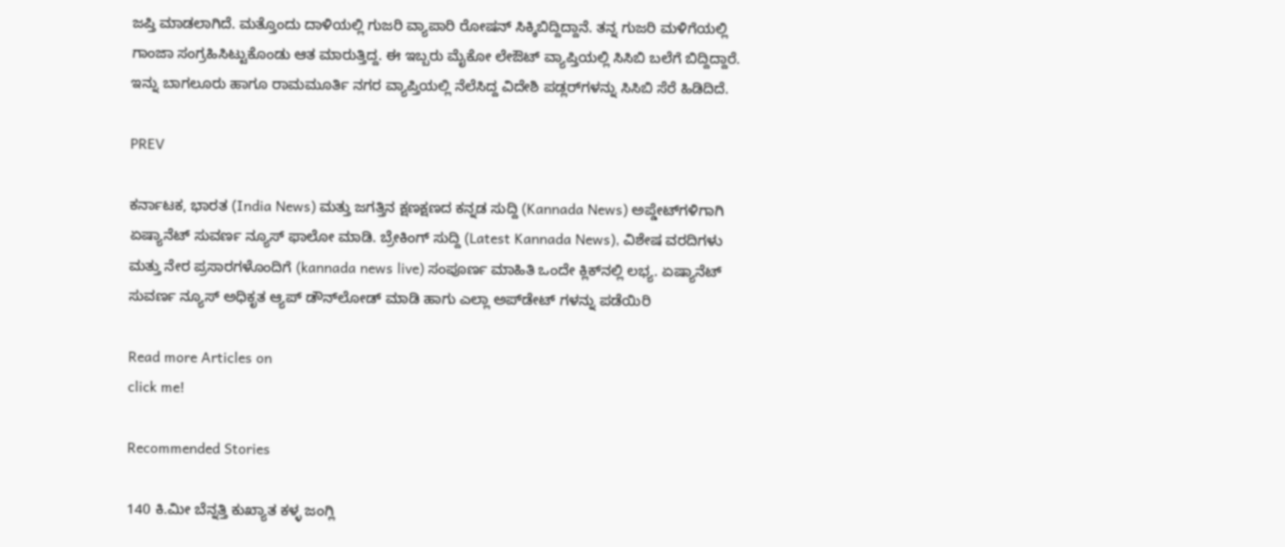ಜಪ್ತಿ ಮಾಡಲಾಗಿದೆ. ಮತ್ತೊಂದು ದಾಳಿಯಲ್ಲಿ ಗುಜರಿ ವ್ಯಾಪಾರಿ ರೋಷನ್ ಸಿಕ್ಕಿಬಿದ್ದಿದ್ದಾನೆ. ತನ್ನ ಗುಜರಿ ಮಳಿಗೆಯಲ್ಲಿ ಗಾಂಜಾ ಸಂಗ್ರಹಿಸಿಟ್ಟುಕೊಂಡು ಆತ ಮಾರುತ್ತಿದ್ದ. ಈ ಇಬ್ಬರು ಮೈಕೋ ಲೇಔಟ್ ವ್ಯಾಪ್ತಿಯಲ್ಲಿ ಸಿಸಿಬಿ ಬಲೆಗೆ ಬಿದ್ದಿದ್ದಾರೆ. ಇನ್ನು ಬಾಗಲೂರು ಹಾಗೂ ರಾಮಮೂರ್ತಿ ನಗರ ವ್ಯಾಪ್ತಿಯಲ್ಲಿ ನೆಲೆಸಿದ್ದ ವಿದೇಶಿ ಪಡ್ಲರ್‌ಗಳನ್ನು ಸಿಸಿಬಿ ಸೆರೆ ಹಿಡಿದಿದೆ.

PREV

ಕರ್ನಾಟಕ, ಭಾರತ (India News) ಮತ್ತು ಜಗತ್ತಿನ ಕ್ಷಣಕ್ಷಣದ ಕನ್ನಡ ಸುದ್ದಿ (Kannada News) ಅಪ್ಡೇಟ್‌ಗಳಿಗಾಗಿ ಏಷ್ಯಾನೆಟ್ ಸುವರ್ಣ ನ್ಯೂಸ್‌ ಫಾಲೋ ಮಾಡಿ. ಬ್ರೇಕಿಂಗ್ ಸುದ್ದಿ (Latest Kannada News), ವಿಶೇಷ ವರದಿಗಳು ಮತ್ತು ನೇರ ಪ್ರಸಾರಗಳೊಂದಿಗೆ (kannada news live) ಸಂಪೂರ್ಣ ಮಾಹಿತಿ ಒಂದೇ ಕ್ಲಿಕ್‌ನಲ್ಲಿ ಲಭ್ಯ. ಏಷ್ಯಾನೆಟ್ ಸುವರ್ಣ ನ್ಯೂಸ್ ಅಧಿಕೃತ ಆ್ಯಪ್ ಡೌನ್‌ಲೋಡ್ ಮಾಡಿ ಹಾಗು ಎಲ್ಲಾ ಅಪ್‌ಡೇಟ್ ಗಳನ್ನು ಪಡೆಯಿರಿ

Read more Articles on
click me!

Recommended Stories

140 ಕಿ.ಮೀ ಬೆನ್ನತ್ತಿ ಕುಖ್ಯಾತ ಕಳ್ಳ ಜಂಗ್ಲಿ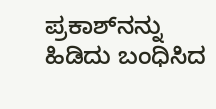ಪ್ರಕಾಶ್‌ನನ್ನು ಹಿಡಿದು ಬಂಧಿಸಿದ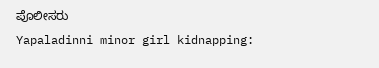ಪೊಲೀಸರು
Yapaladinni minor girl kidnapping: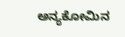ಅನ್ಯಕೋಮಿನ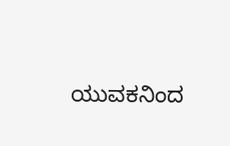ಯುವಕನಿಂದ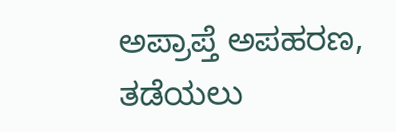ಅಪ್ರಾಪ್ತೆ ಅಪಹರಣ, ತಡೆಯಲು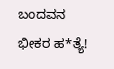ಬಂದವನ ಭೀಕರ ಹ*ತ್ಯೆ!